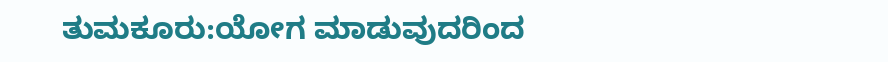ತುಮಕೂರು:ಯೋಗ ಮಾಡುವುದರಿಂದ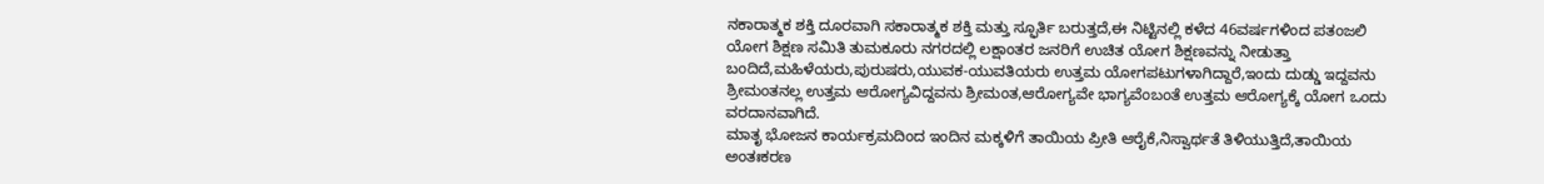ನಕಾರಾತ್ಮಕ ಶಕ್ತಿ ದೂರವಾಗಿ ಸಕಾರಾತ್ಮಕ ಶಕ್ತಿ ಮತ್ತು ಸ್ಫೂರ್ತಿ ಬರುತ್ತದೆ,ಈ ನಿಟ್ಟಿನಲ್ಲಿ ಕಳೆದ 46ವರ್ಷಗಳಿಂದ ಪತಂಜಲಿ ಯೋಗ ಶಿಕ್ಷಣ ಸಮಿತಿ ತುಮಕೂರು ನಗರದಲ್ಲಿ ಲಕ್ಷಾಂತರ ಜನರಿಗೆ ಉಚಿತ ಯೋಗ ಶಿಕ್ಷಣವನ್ನು ನೀಡುತ್ತಾ ಬಂದಿದೆ,ಮಹಿಳೆಯರು,ಪುರುಷರು,ಯುವಕ-ಯುವತಿಯರು ಉತ್ತಮ ಯೋಗಪಟುಗಳಾಗಿದ್ದಾರೆ,ಇಂದು ದುಡ್ಡು ಇದ್ದವನು ಶ್ರೀಮಂತನಲ್ಲ ಉತ್ತಮ ಆರೋಗ್ಯವಿದ್ದವನು ಶ್ರೀಮಂತ,ಆರೋಗ್ಯವೇ ಭಾಗ್ಯವೆಂಬಂತೆ ಉತ್ತಮ ಆರೋಗ್ಯಕ್ಕೆ ಯೋಗ ಒಂದು ವರದಾನವಾಗಿದೆ.
ಮಾತೃ ಭೋಜನ ಕಾರ್ಯಕ್ರಮದಿಂದ ಇಂದಿನ ಮಕ್ಕಳಿಗೆ ತಾಯಿಯ ಪ್ರೀತಿ ಆರೈಕೆ,ನಿಸ್ವಾರ್ಥತೆ ತಿಳಿಯುತ್ತಿದೆ,ತಾಯಿಯ ಅಂತಃಕರಣ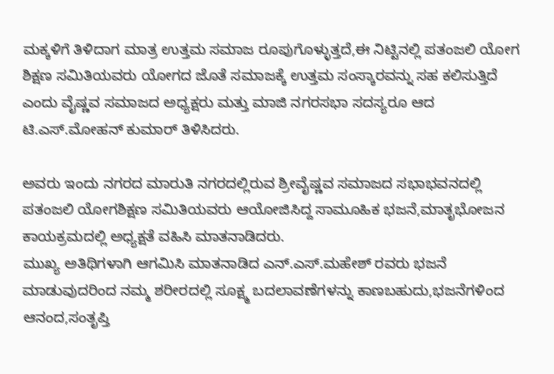ಮಕ್ಕಳಿಗೆ ತಿಳಿದಾಗ ಮಾತ್ರ ಉತ್ತಮ ಸಮಾಜ ರೂಪುಗೊಳ್ಳುತ್ತದೆ,ಈ ನಿಟ್ಟಿನಲ್ಲಿ ಪತಂಜಲಿ ಯೋಗ ಶಿಕ್ಷಣ ಸಮಿತಿಯವರು ಯೋಗದ ಜೊತೆ ಸಮಾಜಕ್ಕೆ ಉತ್ತಮ ಸಂಸ್ಕಾರವನ್ನು ಸಹ ಕಲಿಸುತ್ತಿದೆ ಎಂದು ವೈಷ್ಣವ ಸಮಾಜದ ಅಧ್ಯಕ್ಷರು ಮತ್ತು ಮಾಜಿ ನಗರಸಭಾ ಸದಸ್ಯರೂ ಆದ ಟಿ.ಎಸ್.ಮೋಹನ್ ಕುಮಾರ್ ತಿಳಿಸಿದರು.

ಅವರು ಇಂದು ನಗರದ ಮಾರುತಿ ನಗರದಲ್ಲಿರುವ ಶ್ರೀವೈಷ್ಣವ ಸಮಾಜದ ಸಭಾಭವನದಲ್ಲಿ ಪತಂಜಲಿ ಯೋಗಶಿಕ್ಷಣ ಸಮಿತಿಯವರು ಆಯೋಜಿಸಿದ್ದ ಸಾಮೂಹಿಕ ಭಜನೆ,ಮಾತೃಭೋಜನ ಕಾಯಕ್ರಮದಲ್ಲಿ ಅಧ್ಯಕ್ಷತೆ ವಹಿಸಿ ಮಾತನಾಡಿದರು.
ಮುಖ್ಯ ಅತಿಥಿಗಳಾಗಿ ಆಗಮಿಸಿ ಮಾತನಾಡಿದ ಎನ್.ಎಸ್.ಮಹೇಶ್ ರವರು ಭಜನೆ ಮಾಡುವುದರಿಂದ ನಮ್ಮ ಶರೀರದಲ್ಲಿ ಸೂಕ್ಷ್ಮ ಬದಲಾವಣೆಗಳನ್ನು ಕಾಣಬಹುದು,ಭಜನೆಗಳಿಂದ ಆನಂದ,ಸಂತೃಪ್ತಿ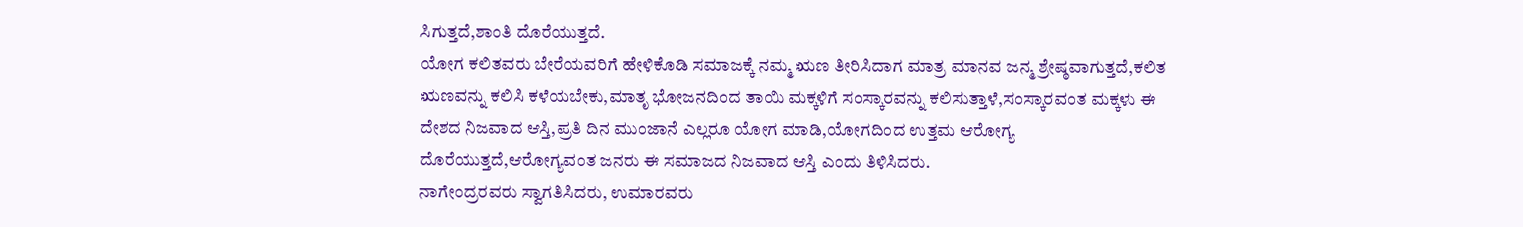ಸಿಗುತ್ತದೆ,ಶಾಂತಿ ದೊರೆಯುತ್ತದೆ.
ಯೋಗ ಕಲಿತವರು ಬೇರೆಯವರಿಗೆ ಹೇಳಿಕೊಡಿ ಸಮಾಜಕ್ಕೆ ನಮ್ಮ ಋಣ ತೀರಿಸಿದಾಗ ಮಾತ್ರ ಮಾನವ ಜನ್ಮ ಶ್ರೇಷ್ಠವಾಗುತ್ತದೆ,ಕಲಿತ ಋಣವನ್ನು ಕಲಿಸಿ ಕಳೆಯಬೇಕು,ಮಾತೃ ಭೋಜನದಿಂದ ತಾಯಿ ಮಕ್ಕಳಿಗೆ ಸಂಸ್ಕಾರವನ್ನು ಕಲಿಸುತ್ತಾಳೆ,ಸಂಸ್ಕಾರವಂತ ಮಕ್ಕಳು ಈ ದೇಶದ ನಿಜವಾದ ಆಸ್ತಿ,ಪ್ರತಿ ದಿನ ಮುಂಜಾನೆ ಎಲ್ಲರೂ ಯೋಗ ಮಾಡಿ,ಯೋಗದಿಂದ ಉತ್ತಮ ಆರೋಗ್ಯ ದೊರೆಯುತ್ತದೆ,ಆರೋಗ್ಯವಂತ ಜನರು ಈ ಸಮಾಜದ ನಿಜವಾದ ಆಸ್ತಿ ಎಂದು ತಿಳಿಸಿದರು.
ನಾಗೇಂದ್ರರವರು ಸ್ವಾಗತಿಸಿದರು, ಉಮಾರವರು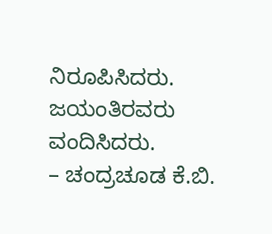ನಿರೂಪಿಸಿದರು. ಜಯಂತಿರವರು ವಂದಿಸಿದರು.
– ಚಂದ್ರಚೂಡ ಕೆ.ಬಿ.